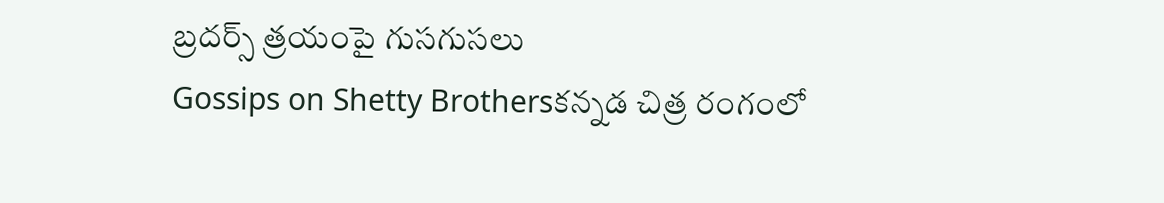బ్రదర్స్ త్రయంపై గుసగుసలు
Gossips on Shetty Brothersకన్నడ చిత్ర రంగంలో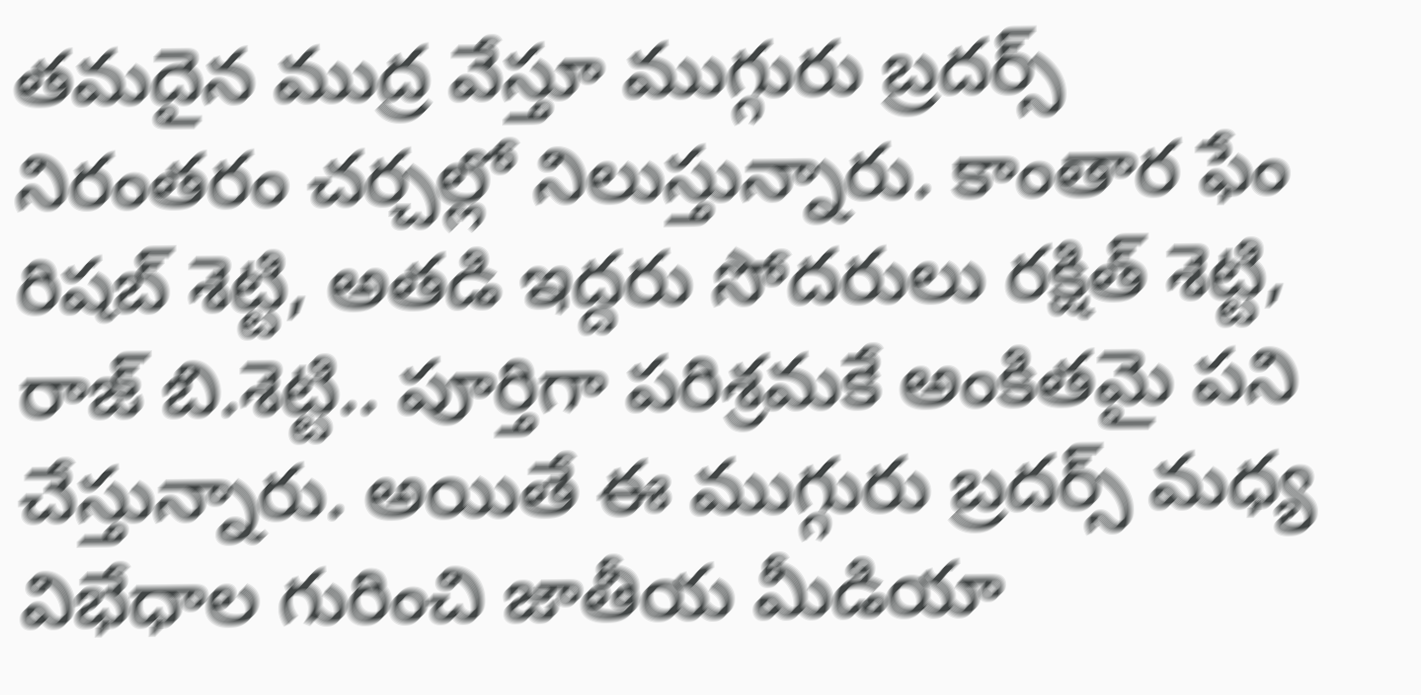తమదైన ముద్ర వేస్తూ ముగ్గురు బ్రదర్స్ నిరంతరం చర్చల్లో నిలుస్తున్నారు. కాంతార ఫేం రిషబ్ శెట్టి, అతడి ఇద్దరు సోదరులు రక్షిత్ శెట్టి, రాజ్ బి.శెట్టి.. పూర్తిగా పరిశ్రమకే అంకితమై పని చేస్తున్నారు. అయితే ఈ ముగ్గురు బ్రదర్స్ మధ్య విభేధాల గురించి జాతీయ మీడియా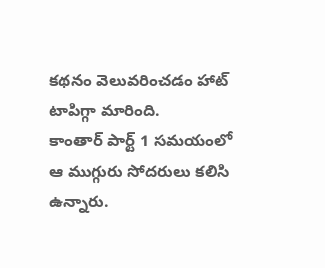కథనం వెలువరించడం హాట్ టాపిగ్గా మారింది.
కాంతార్ పార్ట్ 1 సమయంలో ఆ ముగ్గురు సోదరులు కలిసి ఉన్నారు.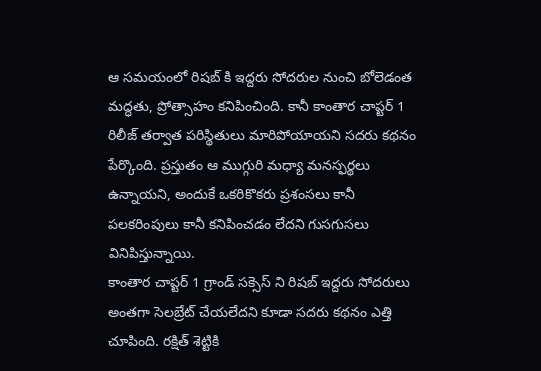ఆ సమయంలో రిషబ్ కి ఇద్దరు సోదరుల నుంచి బోలెడంత మద్ధతు, ప్రోత్సాహం కనిపించింది. కానీ కాంతార చాప్టర్ 1 రిలీజ్ తర్వాత పరిస్థితులు మారిపోయాయని సదరు కథనం పేర్కొంది. ప్రస్తుతం ఆ ముగ్గురి మధ్యా మనస్ఫర్థలు ఉన్నాయని, అందుకే ఒకరికొకరు ప్రశంసలు కానీ పలకరింపులు కానీ కనిపించడం లేదని గుసగుసలు వినిపిస్తున్నాయి.
కాంతార చాప్టర్ 1 గ్రాండ్ సక్సెస్ ని రిషబ్ ఇద్దరు సోదరులు అంతగా సెలబ్రేట్ చేయలేదని కూడా సదరు కథనం ఎత్తి చూపింది. రక్షిత్ శెట్టికి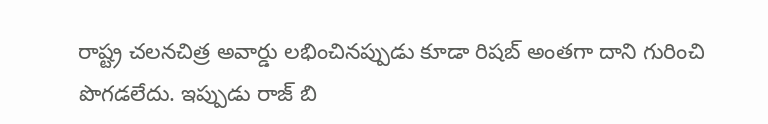రాష్ట్ర చలనచిత్ర అవార్డు లభించినప్పుడు కూడా రిషబ్ అంతగా దాని గురించి పొగడలేదు. ఇప్పుడు రాజ్ బి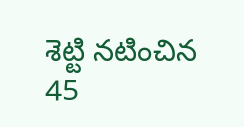శెట్టి నటించిన 45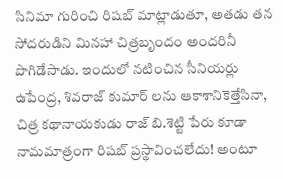సినిమా గురించి రిషబ్ మాట్లాడుతూ, అతడు తన సోదరుడిని మినహా చిత్రబృందం అందరినీ పొగిడేసాడు. ఇందులో నటించిన సీనియర్లు ఉపేంద్ర, శివరాజ్ కుమార్ లను ఆకాశానికెత్తేసినా, చిత్ర కథానాయకుడు రాజ్ బి.శెట్టి పేరు కూడా నామమాత్రంగా రిషబ్ ప్రస్థావించలేదు! అంటూ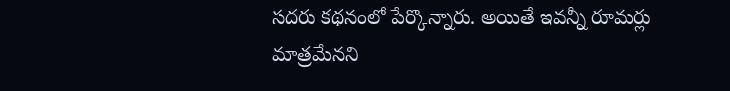సదరు కథనంలో పేర్కొన్నారు. అయితే ఇవన్నీ రూమర్లు మాత్రమేనని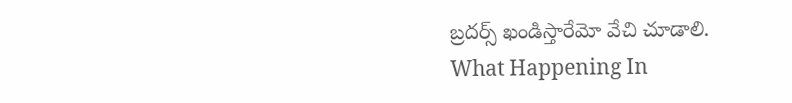బ్రదర్స్ ఖండిస్తారేమో వేచి చూడాలి.
What Happening In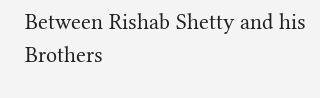Between Rishab Shetty and his Brothers